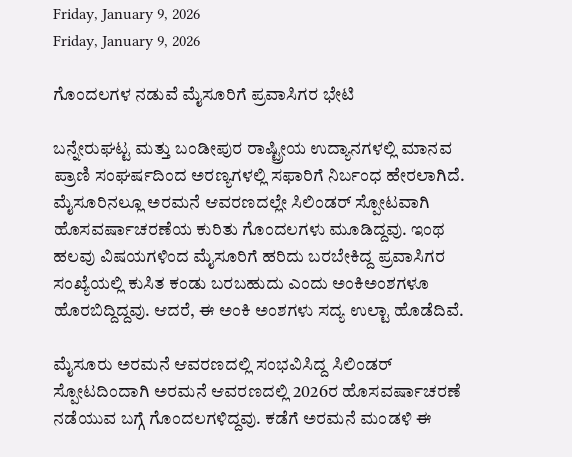Friday, January 9, 2026
Friday, January 9, 2026

ಗೊಂದಲಗಳ ನಡುವೆ ಮೈಸೂರಿಗೆ ಪ್ರವಾಸಿಗರ ಭೇಟಿ

ಬನ್ನೇರುಘಟ್ಟ ಮತ್ತು ಬಂಡೀಪುರ ರಾಷ್ಟ್ರೀಯ ಉದ್ಯಾನಗಳಲ್ಲಿ ಮಾನವ ಪ್ರಾಣಿ ಸಂಘರ್ಷದಿಂದ ಅರಣ್ಯಗಳಲ್ಲಿ ಸಫಾರಿಗೆ ನಿರ್ಬಂಧ ಹೇರಲಾಗಿದೆ. ಮೈಸೂರಿನಲ್ಲೂ ಅರಮನೆ ಆವರಣದಲ್ಲೇ ಸಿಲಿಂಡರ್‌ ಸ್ಪೋಟವಾಗಿ ಹೊಸವರ್ಷಾಚರಣೆಯ ಕುರಿತು ಗೊಂದಲಗಳು ಮೂಡಿದ್ದವು. ಇಂಥ ಹಲವು ವಿಷಯಗಳಿಂದ ಮೈಸೂರಿಗೆ ಹರಿದು ಬರಬೇಕಿದ್ದ ಪ್ರವಾಸಿಗರ ಸಂಖ್ಯೆಯಲ್ಲಿ ಕುಸಿತ ಕಂಡು ಬರಬಹುದು ಎಂದು ಅಂಕಿಅಂಶಗಳೂ ಹೊರಬಿದ್ದಿದ್ದವು. ಆದರೆ, ಈ ಅಂಕಿ ಅಂಶಗಳು ಸದ್ಯ ಉಲ್ಟಾ ಹೊಡೆದಿವೆ.

ಮೈಸೂರು ಅರಮನೆ ಆವರಣದಲ್ಲಿ ಸಂಭವಿಸಿದ್ದ ಸಿಲಿಂಡರ್‌ ಸ್ಪೋಟದಿಂದಾಗಿ ಅರಮನೆ ಆವರಣದಲ್ಲಿ 2026ರ ಹೊಸವರ್ಷಾಚರಣೆ ನಡೆಯುವ ಬಗ್ಗೆ ಗೊಂದಲಗಳಿದ್ದವು. ಕಡೆಗೆ ಅರಮನೆ ಮಂಡಳಿ ಈ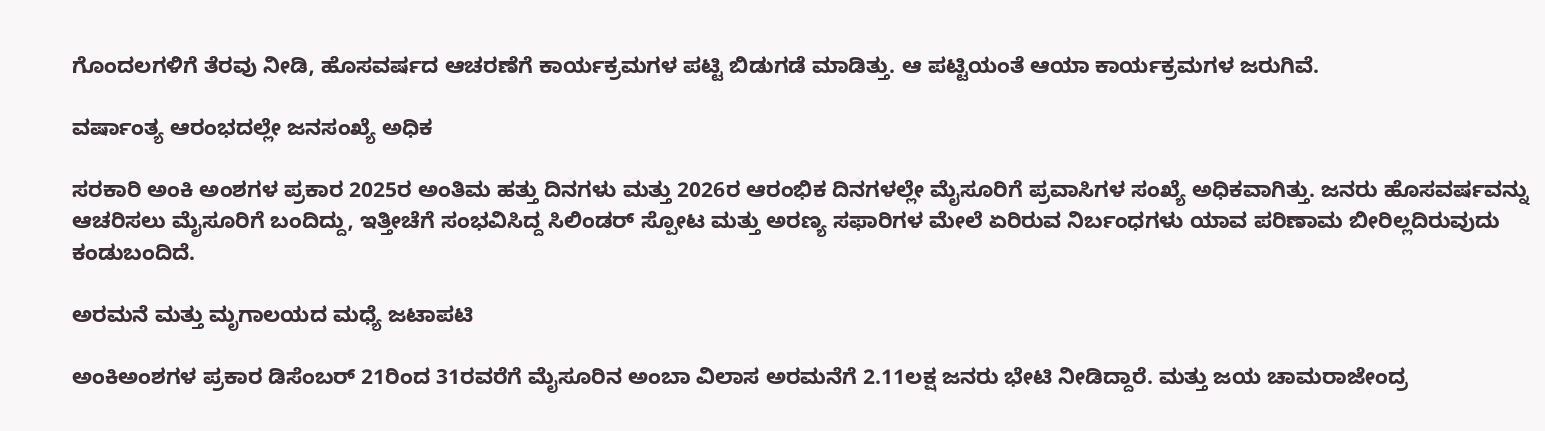ಗೊಂದಲಗಳಿಗೆ ತೆರವು ನೀಡಿ, ಹೊಸವರ್ಷದ ಆಚರಣೆಗೆ ಕಾರ್ಯಕ್ರಮಗಳ ಪಟ್ಟಿ ಬಿಡುಗಡೆ ಮಾಡಿತ್ತು. ಆ ಪಟ್ಟಿಯಂತೆ ಆಯಾ ಕಾರ್ಯಕ್ರಮಗಳ ಜರುಗಿವೆ.

ವರ್ಷಾಂತ್ಯ ಆರಂಭದಲ್ಲೇ ಜನಸಂಖ್ಯೆ ಅಧಿಕ

ಸರಕಾರಿ ಅಂಕಿ ಅಂಶಗಳ ಪ್ರಕಾರ 2025ರ ಅಂತಿಮ ಹತ್ತು ದಿನಗಳು ಮತ್ತು 2026ರ ಆರಂಭಿಕ ದಿನಗಳಲ್ಲೇ ಮೈಸೂರಿಗೆ ಪ್ರವಾಸಿಗಳ ಸಂಖ್ಯೆ ಅಧಿಕವಾಗಿತ್ತು. ಜನರು ಹೊಸವರ್ಷವನ್ನು ಆಚರಿಸಲು ಮೈಸೂರಿಗೆ ಬಂದಿದ್ದು, ಇತ್ತೀಚೆಗೆ ಸಂಭವಿಸಿದ್ದ ಸಿಲಿಂಡರ್‌ ಸ್ಪೋಟ ಮತ್ತು ಅರಣ್ಯ ಸಫಾರಿಗಳ ಮೇಲೆ ಏರಿರುವ ನಿರ್ಬಂಧಗಳು ಯಾವ ಪರಿಣಾಮ ಬೀರಿಲ್ಲದಿರುವುದು ಕಂಡುಬಂದಿದೆ.

ಅರಮನೆ ಮತ್ತು ಮೃಗಾಲಯದ ಮಧ್ಯೆ ಜಟಾಪಟಿ

ಅಂಕಿಅಂಶಗಳ ಪ್ರಕಾರ ಡಿಸೆಂಬರ್‌ 21ರಿಂದ 31ರವರೆಗೆ ಮೈಸೂರಿನ ಅಂಬಾ ವಿಲಾಸ ಅರಮನೆಗೆ 2.11ಲಕ್ಷ ಜನರು ಭೇಟಿ ನೀಡಿದ್ದಾರೆ. ಮತ್ತು ಜಯ ಚಾಮರಾಜೇಂದ್ರ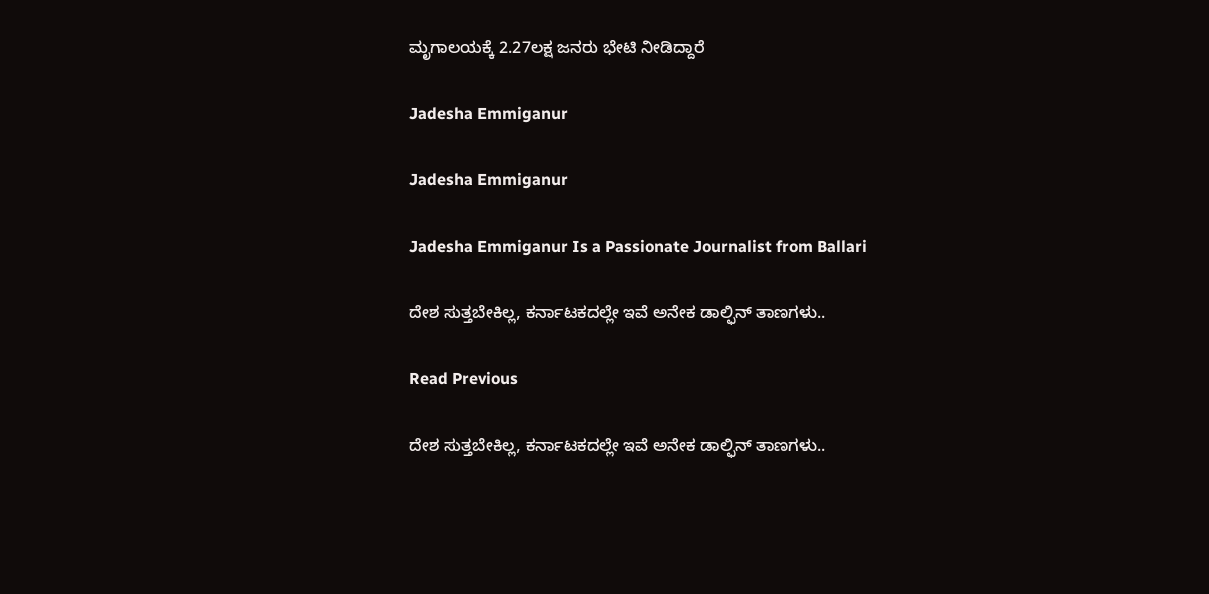ಮೃಗಾಲಯಕ್ಕೆ 2.27ಲಕ್ಷ ಜನರು ಭೇಟಿ ನೀಡಿದ್ದಾರೆ

Jadesha Emmiganur

Jadesha Emmiganur

Jadesha Emmiganur Is a Passionate Journalist from Ballari

ದೇಶ ಸುತ್ತಬೇಕಿಲ್ಲ, ಕರ್ನಾಟಕದಲ್ಲೇ ಇವೆ ಅನೇಕ ಡಾಲ್ಫಿನ್‌ ತಾಣಗಳು..

Read Previous

ದೇಶ ಸುತ್ತಬೇಕಿಲ್ಲ, ಕರ್ನಾಟಕದಲ್ಲೇ ಇವೆ ಅನೇಕ ಡಾಲ್ಫಿನ್‌ ತಾಣಗಳು..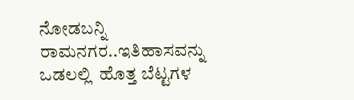ನೋಡಬನ್ನಿ ರಾಮನಗರ..ಇತಿಹಾಸವನ್ನು ಒಡಲಲ್ಲಿ  ಹೊತ್ತ ಬೆಟ್ಟಗಳ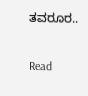ತವರೂರ..

Read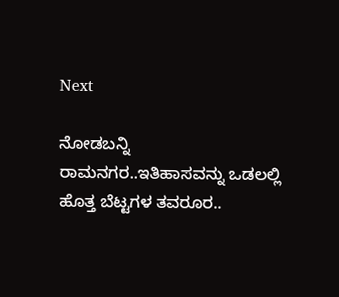Next

ನೋಡಬನ್ನಿ ರಾಮನಗರ..ಇತಿಹಾಸವನ್ನು ಒಡಲಲ್ಲಿ ಹೊತ್ತ ಬೆಟ್ಟಗಳ ತವರೂರ..